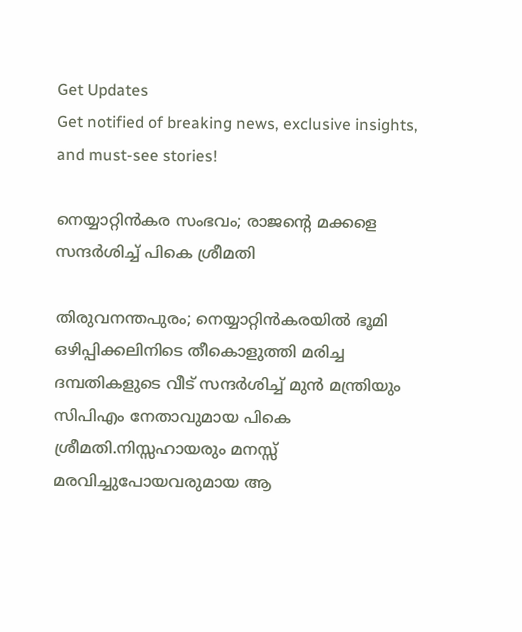Get Updates
Get notified of breaking news, exclusive insights, and must-see stories!

നെയ്യാറ്റിൻകര സംഭവം; രാജന്റെ മക്കളെ സന്ദർശിച്ച് പികെ ശ്രീമതി

തിരുവനന്തപുരം; നെയ്യാറ്റിൻകരയിൽ ഭൂമി ഒഴിപ്പിക്കലിനിടെ തീകൊളുത്തി മരിച്ച ദമ്പതികളുടെ വീട് സന്ദർശിച്ച് മുൻ മന്ത്രിയും സിപിഎം നേതാവുമായ പികെ ശ്രീമതി.നിസ്സഹായരും മനസ്സ്‌ മരവിച്ചുപോയവരുമായ ആ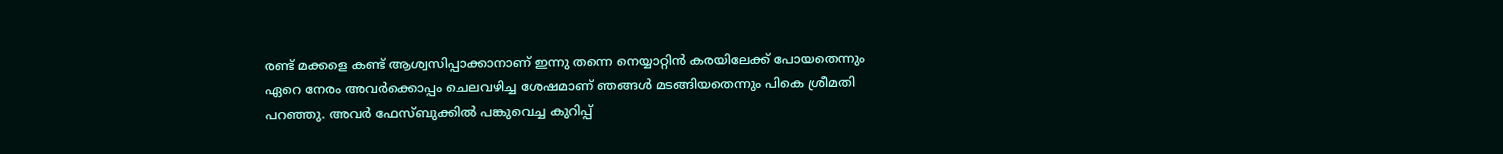രണ്ട്‌ മക്കളെ കണ്ട് ആശ്വസിപ്പാക്കാനാണ് ഇന്നു തന്നെ നെയ്യാറ്റിൻ കരയിലേക്ക്‌ പോയതെന്നും ഏറെ നേരം അവർക്കൊപ്പം ചെലവഴിച്ച ശേഷമാണ് ഞങ്ങൾ മടങ്ങിയതെന്നും പികെ ശ്രീമതി പറഞ്ഞു. അവർ ഫേസ്ബുക്കിൽ പങ്കുവെച്ച കുറിപ്പ്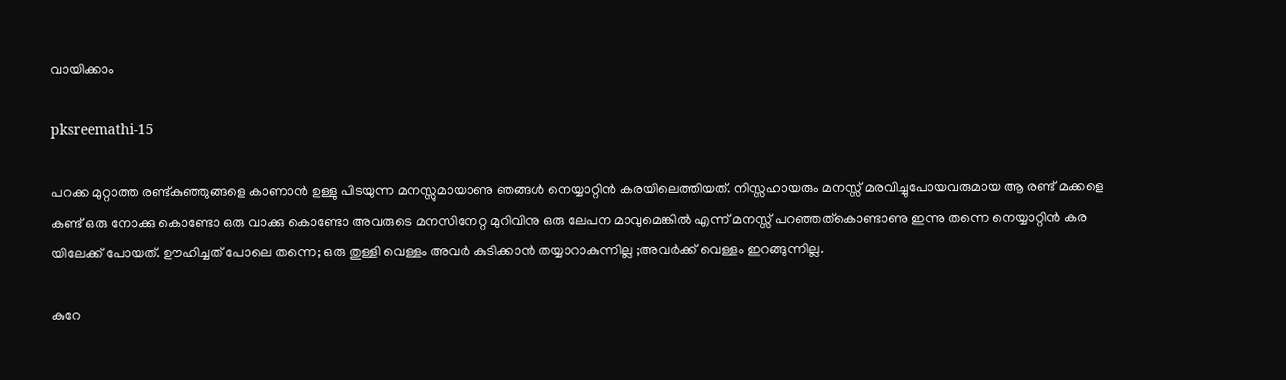വായിക്കാം

pksreemathi-15

പറക്ക മുറ്റാത്ത രണ്ട്കുഞ്ഞുങ്ങളെ കാണാൻ ഉള്ളു പിടയുന്ന മനസ്സുമായാണു ഞങ്ങൾ നെയ്യാറ്റിൻ കരയിലെത്തിയത്‌. നിസ്സഹായരും മനസ്സ്‌ മരവിച്ചുപോയവരുമായ ആ രണ്ട്‌ മക്കളെ കണ്ട്‌ ഒരു നോക്കു കൊണ്ടോ ഒരു വാക്കു കൊണ്ടോ അവരുടെ മനസിനേറ്റ മുറിവിനു ഒരു ലേപന മാവുമെങ്കിൽ എന്ന് മനസ്സ്‌ പറഞ്ഞത്കൊണ്ടാണു ഇന്നു തന്നെ നെയ്യാറ്റിൻ കര യിലേക്ക്‌ പോയത്‌. ഊഹിച്ചത്‌ പോലെ തന്നെ; ഒരു തുള്ളി വെള്ളം അവർ കുടിക്കാൻ തയ്യാറാകുന്നില്ല ;അവർക്ക്‌ വെള്ളം ഇറങ്ങുന്നില്ല.

കുറേ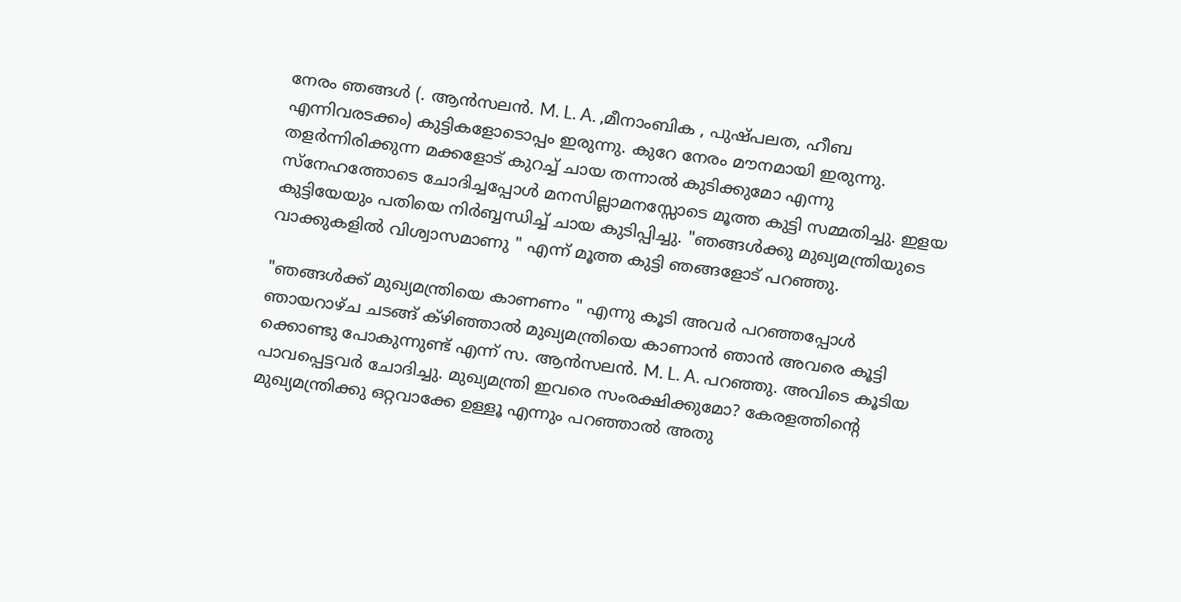നേരം ഞങ്ങൾ (. ആൻസലൻ. M. L. A. ,മീനാംബിക , പുഷ്പലത, ഹീബ എന്നിവരടക്കം) കുട്ടികളോടൊപ്പം ഇരുന്നു. കുറേ നേരം മൗനമായി ഇരുന്നു. തളർന്നിരിക്കുന്ന മക്കളോട്‌ കുറച്ച്‌ ചായ തന്നാൽ കുടിക്കുമോ എന്നു സ്നേഹത്തോടെ ചോദിച്ചപ്പോൾ മനസില്ലാമനസ്സോടെ മൂത്ത കുട്ടി സമ്മതിച്ചു. ഇളയ കുട്ടിയേയും പതിയെ നിർബ്ബന്ധിച്ച്‌ ചായ കുടിപ്പിച്ചു. "ഞങ്ങൾക്കു മുഖ്യമന്ത്രിയുടെ വാക്കുകളിൽ വിശ്വാസമാണു " എന്ന് മൂത്ത കുട്ടി ഞങ്ങളോട്‌ പറഞ്ഞു.

"ഞങ്ങൾക്ക്‌ മുഖ്യമന്ത്രിയെ കാണണം " എന്നു കൂടി അവർ പറഞ്ഞപ്പോൾ ഞായറാഴ്ച ചടങ്ങ്‌ ക്ഴിഞ്ഞാൽ മുഖ്യമന്ത്രിയെ കാണാൻ ഞാൻ അവരെ കൂട്ടി ക്കൊണ്ടു പോകുന്നുണ്ട്‌ എന്ന് സ. ആൻസലൻ. M. L. A. പറഞ്ഞു. അവിടെ കൂടിയ പാവപ്പെട്ടവർ ചോദിച്ചു. മുഖ്യമന്ത്രി ഇവരെ സംരക്ഷിക്കുമോ? കേരളത്തിന്റെ മുഖ്യമന്ത്രിക്കു ഒറ്റവാക്കേ ഉള്ളൂ എന്നും പറഞ്ഞാൽ അതു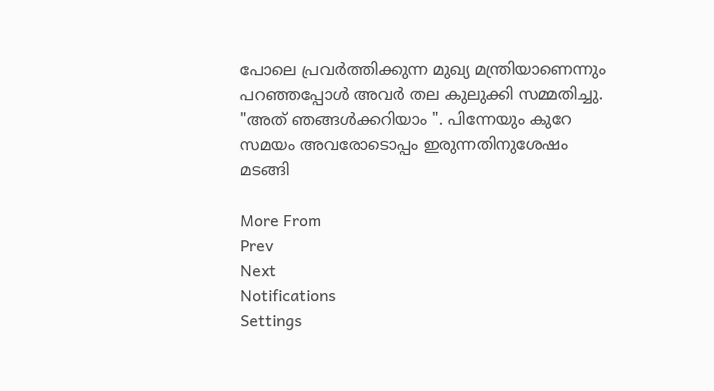പോലെ പ്രവർത്തിക്കുന്ന മുഖ്യ മന്ത്രിയാണെന്നും പറഞ്ഞപ്പോൾ അവർ തല കുലുക്കി സമ്മതിച്ചു. "അത്‌ ഞങ്ങൾക്കറിയാം ". പിന്നേയും കുറേ സമയം അവരോടൊപ്പം ഇരുന്നതിനുശേഷം മടങ്ങി

More From
Prev
Next
Notifications
Settings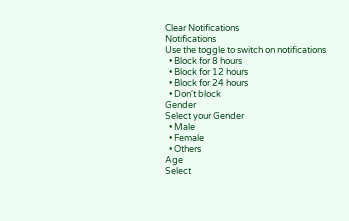Clear Notifications
Notifications
Use the toggle to switch on notifications
  • Block for 8 hours
  • Block for 12 hours
  • Block for 24 hours
  • Don't block
Gender
Select your Gender
  • Male
  • Female
  • Others
Age
Select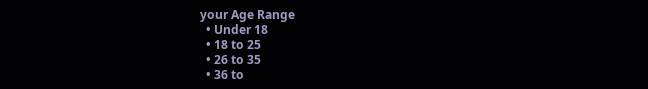your Age Range
  • Under 18
  • 18 to 25
  • 26 to 35
  • 36 to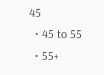45
  • 45 to 55
  • 55+